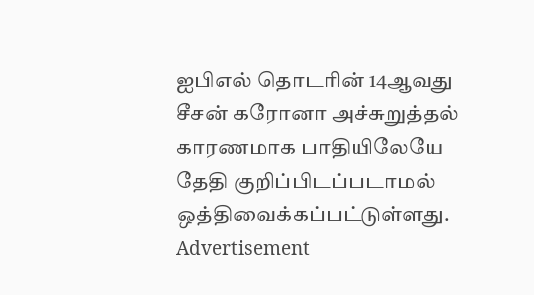ஐபிஎல் தொடரின் 14ஆவது சீசன் கரோனா அச்சுறுத்தல் காரணமாக பாதியிலேயே தேதி குறிப்பிடப்படாமல் ஒத்திவைக்கப்பட்டுள்ளது.
Advertisement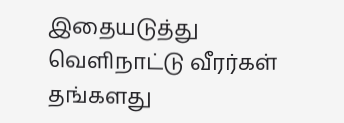இதையடுத்து வெளிநாட்டு வீரர்கள் தங்களது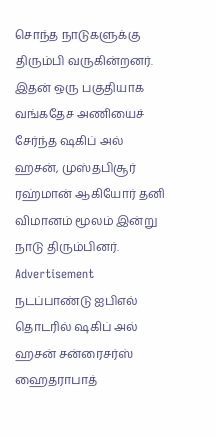சொந்த நாடுகளுக்கு திரும்பி வருகின்றனர். இதன் ஒரு பகுதியாக வங்கதேச அணியைச் சேர்ந்த ஷகிப் அல் ஹசன், முஸ்தபிசூர் ரஹ்மான் ஆகியோர் தனி விமானம் மூலம் இன்று நாடு திரும்பினர்.
Advertisement
நடப்பாண்டு ஐபிஎல் தொடரில் ஷகிப் அல் ஹசன் சன்ரைசர்ஸ் ஹைதராபாத்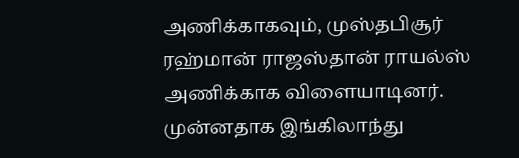அணிக்காகவும், முஸ்தபிசூர் ரஹ்மான் ராஜஸ்தான் ராயல்ஸ் அணிக்காக விளையாடினர்.
முன்னதாக இங்கிலாந்து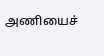அணியைச்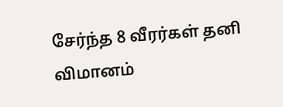சேர்ந்த 8 வீரர்கள் தனி விமானம்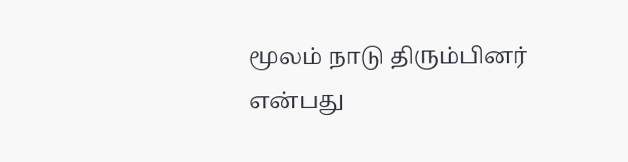மூலம் நாடு திரும்பினர் என்பது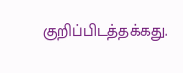குறிப்பிடத்தக்கது.